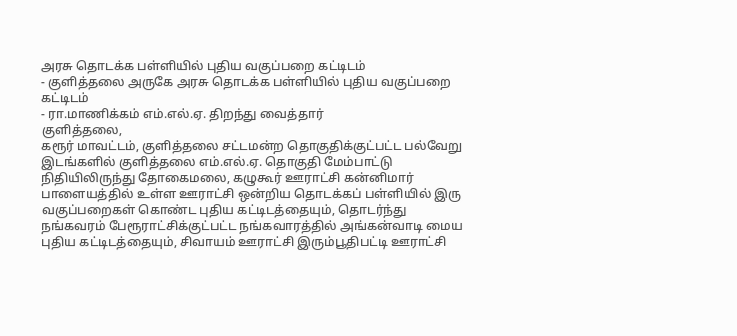அரசு தொடக்க பள்ளியில் புதிய வகுப்பறை கட்டிடம்
- குளித்தலை அருகே அரசு தொடக்க பள்ளியில் புதிய வகுப்பறை கட்டிடம்
- ரா.மாணிக்கம் எம்.எல்.ஏ. திறந்து வைத்தார்
குளித்தலை,
கரூர் மாவட்டம், குளித்தலை சட்டமன்ற தொகுதிக்குட்பட்ட பல்வேறு இடங்களில் குளித்தலை எம்.எல்.ஏ. தொகுதி மேம்பாட்டு நிதியிலிருந்து தோகைமலை, கழுகூர் ஊராட்சி கன்னிமார் பாளையத்தில் உள்ள ஊராட்சி ஒன்றிய தொடக்கப் பள்ளியில் இரு வகுப்பறைகள் கொண்ட புதிய கட்டிடத்தையும், தொடர்ந்து நங்கவரம் பேரூராட்சிக்குட்பட்ட நங்கவாரத்தில் அங்கன்வாடி மைய புதிய கட்டிடத்தையும், சிவாயம் ஊராட்சி இரும்பூதிபட்டி ஊராட்சி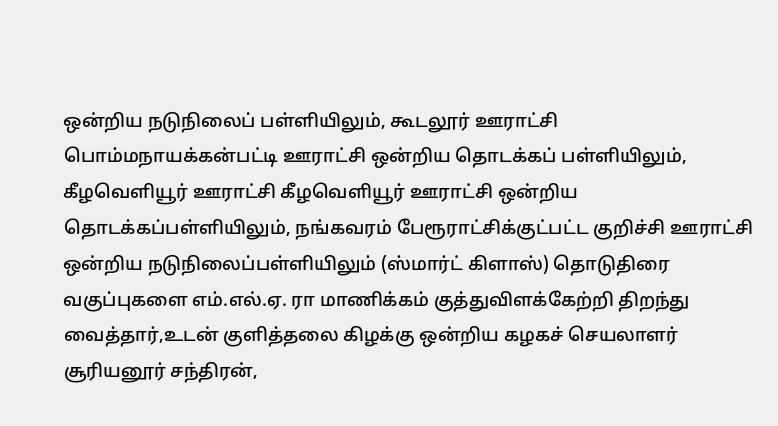ஒன்றிய நடுநிலைப் பள்ளியிலும், கூடலூர் ஊராட்சி பொம்மநாயக்கன்பட்டி ஊராட்சி ஒன்றிய தொடக்கப் பள்ளியிலும், கீழவெளியூர் ஊராட்சி கீழவெளியூர் ஊராட்சி ஒன்றிய தொடக்கப்பள்ளியிலும், நங்கவரம் பேரூராட்சிக்குட்பட்ட குறிச்சி ஊராட்சி ஒன்றிய நடுநிலைப்பள்ளியிலும் (ஸ்மார்ட் கிளாஸ்) தொடுதிரை வகுப்புகளை எம்.எல்.ஏ. ரா மாணிக்கம் குத்துவிளக்கேற்றி திறந்து வைத்தார்,உடன் குளித்தலை கிழக்கு ஒன்றிய கழகச் செயலாளர் சூரியனூர் சந்திரன்,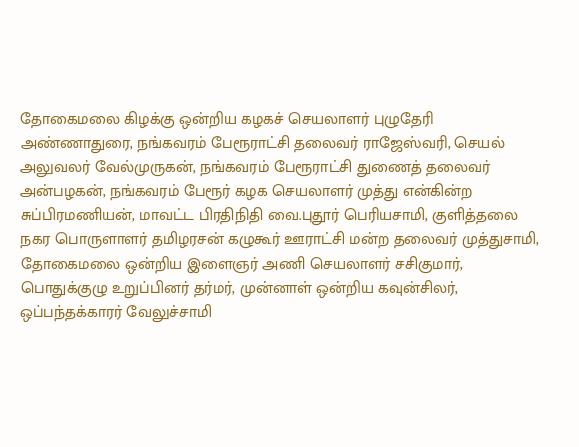தோகைமலை கிழக்கு ஒன்றிய கழகச் செயலாளர் புழுதேரி அண்ணாதுரை, நங்கவரம் பேரூராட்சி தலைவர் ராஜேஸ்வரி, செயல் அலுவலர் வேல்முருகன், நங்கவரம் பேரூராட்சி துணைத் தலைவர் அன்பழகன், நங்கவரம் பேரூர் கழக செயலாளர் முத்து என்கின்ற சுப்பிரமணியன், மாவட்ட பிரதிநிதி வை.புதூர் பெரியசாமி, குளித்தலை நகர பொருளாளர் தமிழரசன் கழுகூர் ஊராட்சி மன்ற தலைவர் முத்துசாமி, தோகைமலை ஒன்றிய இளைஞர் அணி செயலாளர் சசிகுமார், பொதுக்குழு உறுப்பினர் தர்மர், முன்னாள் ஒன்றிய கவுன்சிலர், ஒப்பந்தக்காரர் வேலுச்சாமி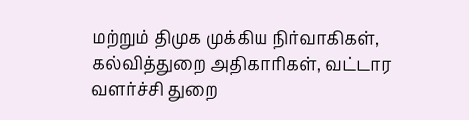மற்றும் திமுக முக்கிய நிர்வாகிகள், கல்வித்துறை அதிகாரிகள், வட்டார வளர்ச்சி துறை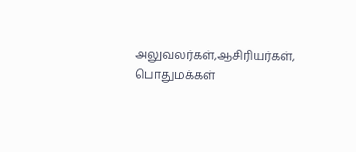அலுவலர்கள்,ஆசிரியர்கள், பொதுமக்கள்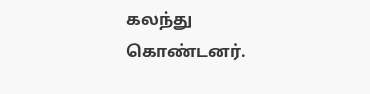கலந்து கொண்டனர்.